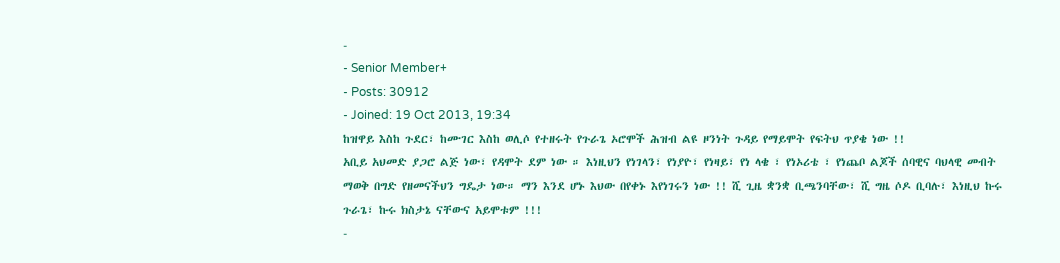-
- Senior Member+
- Posts: 30912
- Joined: 19 Oct 2013, 19:34
ከዝዋይ እስከ ጉደር፣ ከሙገር እስከ ወሊሶ የተዘሩት የጉራጌ ኦሮሞች ሕዝብ ልዩ ዞንነት ጉዳይ የማይሞት የፍትህ ጥያቄ ነው !!
አቢይ አህመድ ያጋሮ ልጅ ነው፣ የዳሞት ደም ነው ። እነዚህን የነገላን፣ የነያዮ፣ የነዛይ፣ የነ ላቄ ፣ የነኦሪቴ ፣ የነጨቦ ልጆች ሰባዊና ባህላዊ መብት ማወቅ በግድ የዘመናችህን ግዴታ ነው። ማን እንደ ሆኑ እህው በየቀኑ እየነገሩን ነው !! ሺ ጊዜ ቋንቋ ቢጫንባቸው፣ ሺ ግዜ ሶዶ ቢባሉ፣ እነዚህ ኩሩ ጉራጌ፣ ኩሩ ክስታኔ ናቸውና አይሞቱም !!!
-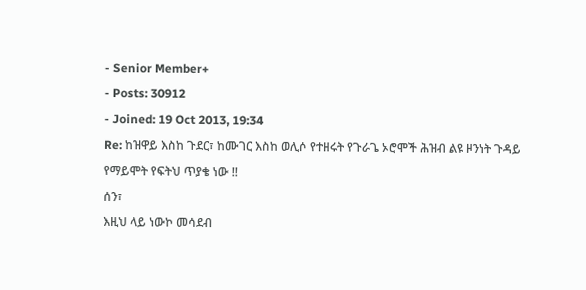- Senior Member+
- Posts: 30912
- Joined: 19 Oct 2013, 19:34
Re: ከዝዋይ እስከ ጉደር፣ ከሙገር እስከ ወሊሶ የተዘሩት የጉራጌ ኦሮሞች ሕዝብ ልዩ ዞንነት ጉዳይ የማይሞት የፍትህ ጥያቄ ነው !!
ሰን፣
እዚህ ላይ ነውኮ መሳደብ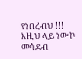የነበረብህ !!!
እዚህ ላይ ነውኮ መሳደብ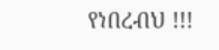የነበረብህ !!!